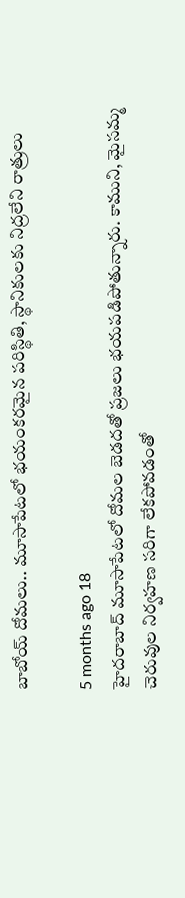బాబోయ్ దోమలు.. మూసాపేటలో భయంకరమైన పరిస్థితి, స్థానికులకు నిద్రలేని రాత్రులు

5 months ago 18
హైదరాబాద్ మూసాపేటలో దోమల బెడదతో ప్రజలు భయపడిపోతున్నారు. కాముని, మైసమ్మ చెరువుల నిర్వహణ సరిగా లేకపోవడంతో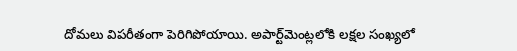దోమలు విపరీతంగా పెరిగిపోయాయి. అపార్ట్‌మెంట్లలోకి లక్షల సంఖ్యలో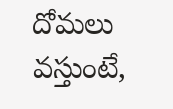దోమలు వస్తుంటే,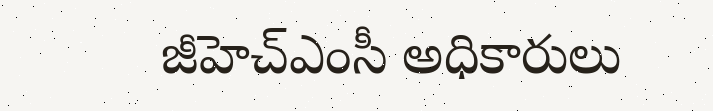జీహెచ్‌ఎంసీ అధికారులు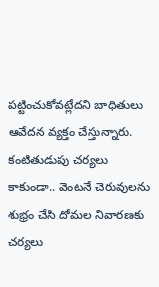పట్టించుకోవట్లేదని బాధితులు ఆవేదన వ్యక్తం చేస్తున్నారు. కంటితుడుపు చర్యలు కాకుండా.. వెంటనే చెరువులను శుభ్రం చేసి దోమల నివారణకు చర్యలు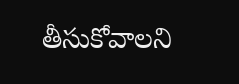తీసుకోవాలని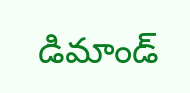డిమాండ్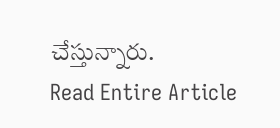చేస్తున్నారు.
Read Entire Article